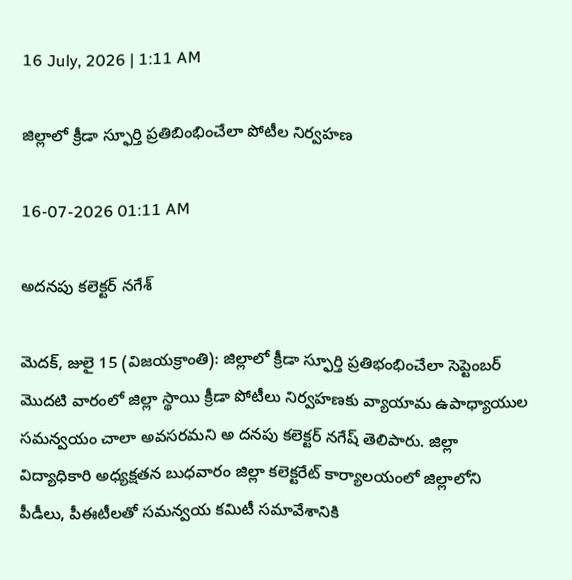16 July, 2026 | 1:11 AM

జిల్లాలో క్రీడా స్ఫూర్తి ప్రతిబింభించేలా పోటీల నిర్వహణ

16-07-2026 01:11 AM

అదనపు కలెక్టర్ నగేశ్

మెదక్, జులై 15 (విజయక్రాంతి): జిల్లాలో క్రీడా స్ఫూర్తి ప్రతిభంభించేలా సెప్టెంబర్ మొదటి వారంలో జిల్లా స్థాయి క్రీడా పోటీలు నిర్వహణకు వ్యాయామ ఉపాధ్యాయుల సమన్వయం చాలా అవసరమని అ దనపు కలెక్టర్ నగేష్ తెలిపారు. జిల్లా విద్యాధికారి అధ్యక్షతన బుధవారం జిల్లా కలెక్టరేట్ కార్యాలయంలో జిల్లాలోని పీడీలు, పీఈటీలతో సమన్వయ కమిటీ సమావేశానికి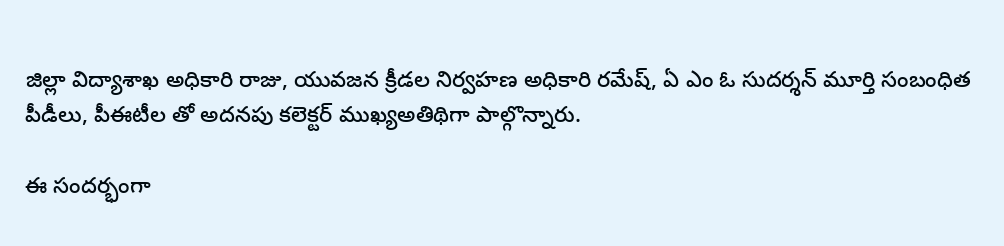జిల్లా విద్యాశాఖ అధికారి రాజు, యువజన క్రీడల నిర్వహణ అధికారి రమేష్, ఏ ఎం ఓ సుదర్శన్ మూర్తి సంబంధిత పీడీలు, పీఈటీల తో అదనపు కలెక్టర్ ముఖ్యఅతిథిగా పాల్గొన్నారు.

ఈ సందర్భంగా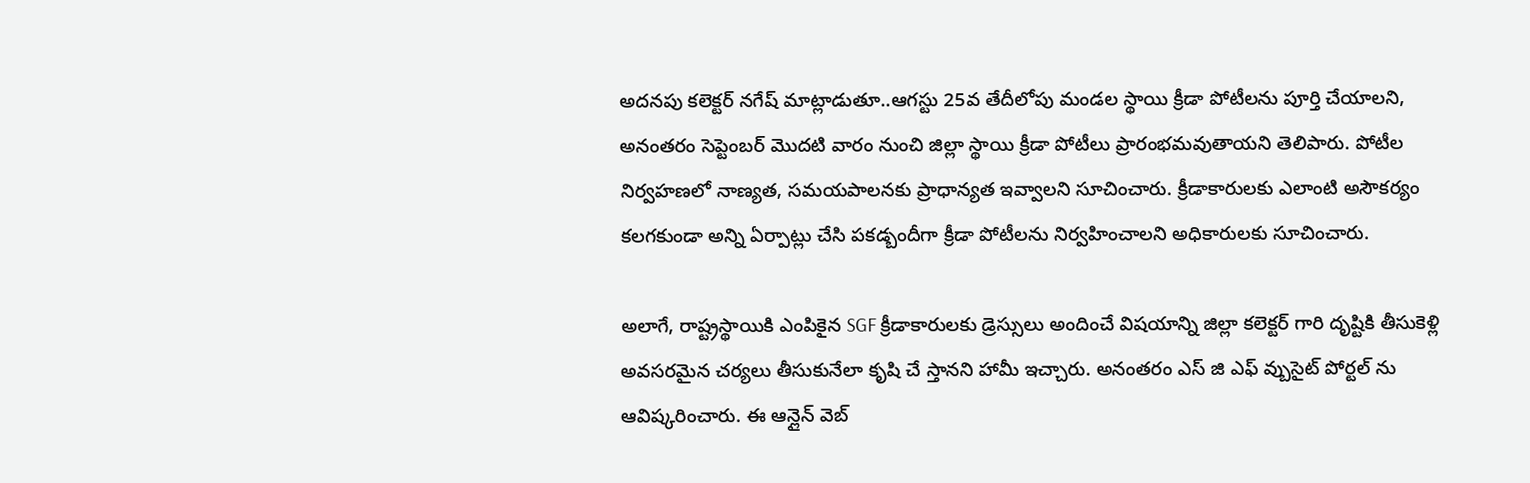అదనపు కలెక్టర్ నగేష్ మాట్లాడుతూ..ఆగస్టు 25వ తేదీలోపు మండల స్థాయి క్రీడా పోటీలను పూర్తి చేయాలని, అనంతరం సెప్టెంబర్ మొదటి వారం నుంచి జిల్లా స్థాయి క్రీడా పోటీలు ప్రారంభమవుతాయని తెలిపారు. పోటీల నిర్వహణలో నాణ్యత, సమయపాలనకు ప్రాధాన్యత ఇవ్వాలని సూచించారు. క్రీడాకారులకు ఎలాంటి అసౌకర్యం కలగకుండా అన్ని ఏర్పాట్లు చేసి పకడ్బందీగా క్రీడా పోటీలను నిర్వహించాలని అధికారులకు సూచించారు.

అలాగే, రాష్ట్రస్థాయికి ఎంపికైన SGF క్రీడాకారులకు డ్రెస్సులు అందించే విషయాన్ని జిల్లా కలెక్టర్ గారి దృష్టికి తీసుకెళ్లి అవసరమైన చర్యలు తీసుకునేలా కృషి చే స్తానని హామీ ఇచ్చారు. అనంతరం ఎస్ జి ఎఫ్ వ్బుసైట్ పోర్టల్ ను ఆవిష్కరించారు. ఈ ఆన్లైన్ వెబ్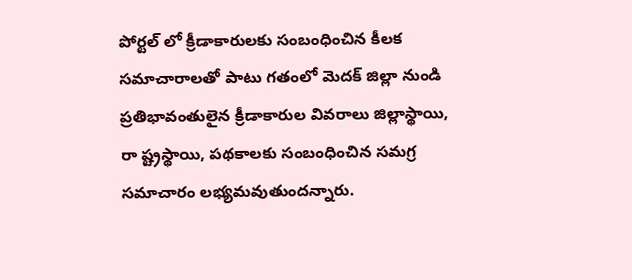పోర్టల్ లో క్రీడాకారులకు సంబంధించిన కీలక సమాచారాలతో పాటు గతంలో మెదక్ జిల్లా నుండి ప్రతిభావంతులైన క్రీడాకారుల వివరాలు జిల్లాస్థాయి, రా ష్ట్రస్థాయి, పథకాలకు సంబంధించిన సమగ్ర సమాచారం లభ్యమవుతుందన్నారు.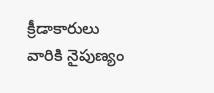క్రీడాకారులు వారికి నైపుణ్యం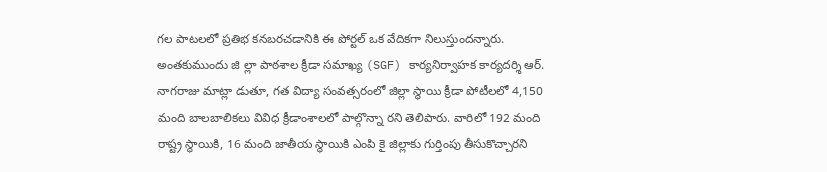గల పాటలలో ప్రతిభ కనబరచడానికి ఈ పోర్టల్ ఒక వేదికగా నిలుస్తుందన్నారు. అంతకుముందు జి ల్లా పాఠశాల క్రీడా సమాఖ్య (SGF) కార్యనిర్వాహక కార్యదర్శి ఆర్. నాగరాజు మాట్లా డుతూ, గత విద్యా సంవత్సరంలో జిల్లా స్థాయి క్రీడా పోటీలలో 4,150 మంది బాలబాలికలు వివిధ క్రీడాంశాలలో పాల్గొన్నా రని తెలిపారు. వారిలో 192 మంది రాష్ట్ర స్థాయికి, 16 మంది జాతీయ స్థాయికి ఎంపి కై జిల్లాకు గుర్తింపు తీసుకొచ్చారని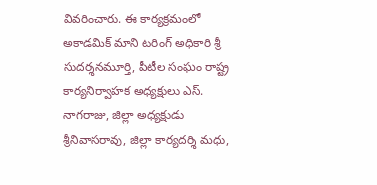వివరించారు. ఈ కార్యక్రమంలో అకాడమిక్ మాని టరింగ్ అధికారి శ్రీ సుదర్శనమూర్తి, పీటీల సంఘం రాష్ట్ర కార్యనిర్వాహక అధ్యక్షులు ఎస్. నాగరాజు, జిల్లా అధ్యక్షుడు శ్రీనివాసరావు, జిల్లా కార్యదర్శి మధు,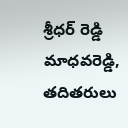శ్రీధర్ రెడ్డి మాధవరెడ్డి, తదితరులు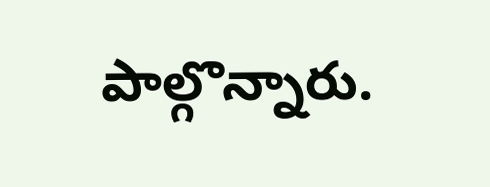పాల్గొన్నారు.